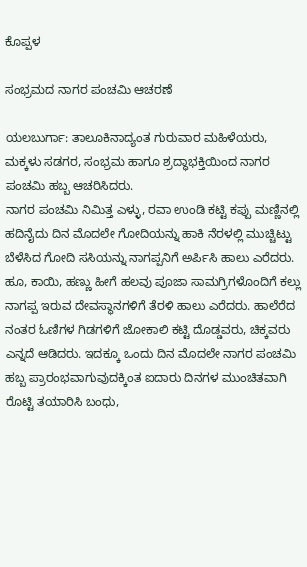ಕೊಪ್ಪಳ

ಸಂಭ್ರಮದ ನಾಗರ ಪಂಚಮಿ ಆಚರಣೆ

ಯಲಬುರ್ಗಾ: ತಾಲೂಕಿನಾದ್ಯಂತ ಗುರುವಾರ ಮಹಿಳೆಯರು, ಮಕ್ಕಳು ಸಡಗರ, ಸಂಭ್ರಮ ಹಾಗೂ ಶ್ರದ್ಧಾಭಕ್ತಿಯಿಂದ ನಾಗರ ಪಂಚಮಿ ಹಬ್ಬ ಆಚರಿಸಿದರು.
ನಾಗರ ಪಂಚಮಿ ನಿಮಿತ್ತ ಎಳ್ಳು, ರವಾ ಉಂಡಿ ಕಟ್ಟಿ ಕಪ್ಪು ಮಣ್ಣಿನಲ್ಲಿ ಹದಿನೈದು ದಿನ ಮೊದಲೇ ಗೋದಿಯನ್ನು ಹಾಕಿ ನೆರಳಲ್ಲಿ ಮುಚ್ಚಿಟ್ಟು ಬೆಳೆಸಿದ ಗೋದಿ ಸಸಿಯನ್ನು ನಾಗಪ್ಪನಿಗೆ ಅರ್ಪಿಸಿ ಹಾಲು ಎರೆದರು. ಹೂ, ಕಾಯಿ, ಹಣ್ಣು ಹೀಗೆ ಹಲವು ಪೂಜಾ ಸಾಮಗ್ರಿಗಳೊಂದಿಗೆ ಕಲ್ಲು ನಾಗಪ್ಪ ಇರುವ ದೇವಸ್ಥಾನಗಳಿಗೆ ತೆರಳಿ ಹಾಲು ಎರೆದರು. ಹಾಲೆರೆದ ನಂತರ ಓಣಿಗಳ ಗಿಡಗಳಿಗೆ ಜೋಕಾಲಿ ಕಟ್ಟಿ ದೊಡ್ಡವರು, ಚಿಕ್ಕವರು ಎನ್ನದೆ ಆಡಿದರು. ಇದಕ್ಕೂ ಒಂದು ದಿನ ಮೊದಲೇ ನಾಗರ ಪಂಚಮಿ ಹಬ್ಬ ಪ್ರಾರಂಭವಾಗುವುದಕ್ಕಿಂತ ಐದಾರು ದಿನಗಳ ಮುಂಚಿತವಾಗಿ ರೊಟ್ಟಿ ತಯಾರಿಸಿ ಬಂಧು,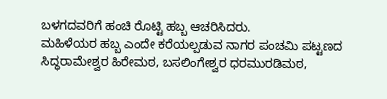ಬಳಗದವರಿಗೆ ಹಂಚಿ ರೊಟ್ಟಿ ಹಬ್ಬ ಆಚರಿಸಿದರು.
ಮಹಿಳೆಯರ ಹಬ್ಬ ಎಂದೇ ಕರೆಯಲ್ಪಡುವ ನಾಗರ ಪಂಚಮಿ ಪಟ್ಟಣದ ಸಿದ್ಧರಾಮೇಶ್ವರ ಹಿರೇಮಠ, ಬಸಲಿಂಗೇಶ್ವರ ಧರಮುರಡಿಮಠ,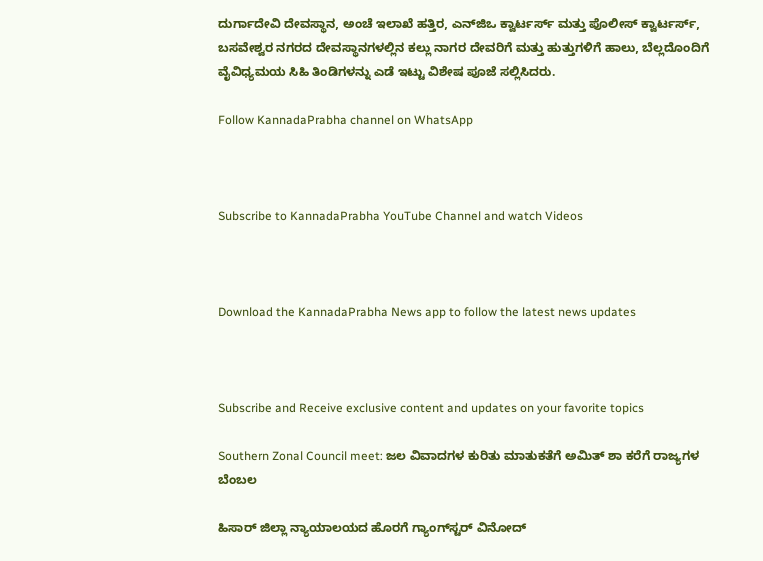ದುರ್ಗಾದೇವಿ ದೇವಸ್ಥಾನ, ಅಂಚೆ ಇಲಾಖೆ ಹತ್ತಿರ, ಎನ್‌ಜಿಒ ಕ್ವಾರ್ಟರ್ಸ್ ಮತ್ತು ಪೊಲೀಸ್ ಕ್ವಾರ್ಟರ್ಸ್, ಬಸವೇಶ್ವರ ನಗರದ ದೇವಸ್ಥಾನಗಳಲ್ಲಿನ ಕಲ್ಲು ನಾಗರ ದೇವರಿಗೆ ಮತ್ತು ಹುತ್ತುಗಳಿಗೆ ಹಾಲು, ಬೆಲ್ಲದೊಂದಿಗೆ ವೈವಿಧ್ಯಮಯ ಸಿಹಿ ತಿಂಡಿಗಳನ್ನು ಎಡೆ ಇಟ್ಟು ವಿಶೇಷ ಪೂಜೆ ಸಲ್ಲಿಸಿದರು.

Follow KannadaPrabha channel on WhatsApp



Subscribe to KannadaPrabha YouTube Channel and watch Videos



Download the KannadaPrabha News app to follow the latest news updates



Subscribe and Receive exclusive content and updates on your favorite topics

Southern Zonal Council meet: ಜಲ ವಿವಾದಗಳ ಕುರಿತು ಮಾತುಕತೆಗೆ ಅಮಿತ್ ಶಾ ಕರೆಗೆ ರಾಜ್ಯಗಳ ಬೆಂಬಲ

ಹಿಸಾರ್ ಜಿಲ್ಲಾ ನ್ಯಾಯಾಲಯದ ಹೊರಗೆ ಗ್ಯಾಂಗ್‌ಸ್ಟರ್ ವಿನೋದ್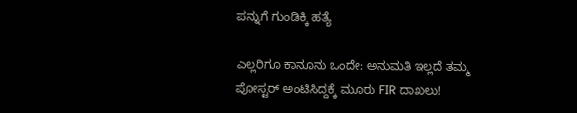ಪನ್ನುಗೆ ಗುಂಡಿಕ್ಕಿ ಹತ್ಯೆ

ಎಲ್ಲರಿಗೂ ಕಾನೂನು ಒಂದೇ: ಅನುಮತಿ ಇಲ್ಲದೆ ತಮ್ಮ ಪೋಸ್ಟರ್‌ ಅಂಟಿಸಿದ್ದಕ್ಕೆ ಮೂರು FIR ದಾಖಲು!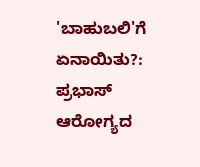'ಬಾಹುಬಲಿ'ಗೆ ಏನಾಯಿತು?: ಪ್ರಭಾಸ್ ಆರೋಗ್ಯದ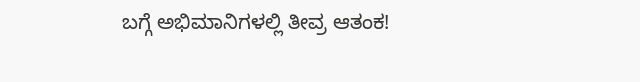ಬಗ್ಗೆ ಅಭಿಮಾನಿಗಳಲ್ಲಿ ತೀವ್ರ ಆತಂಕ!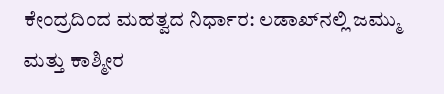ಕೇಂದ್ರದಿಂದ ಮಹತ್ವದ ನಿರ್ಧಾರ: ಲಡಾಖ್‌ನಲ್ಲಿ ಜಮ್ಮು ಮತ್ತು ಕಾಶ್ಮೀರ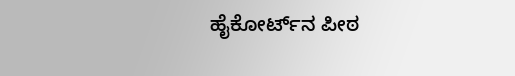ಹೈಕೋರ್ಟ್‌ನ ಪೀಠ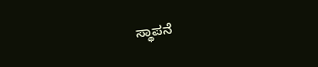ಸ್ಥಾಪನೆ